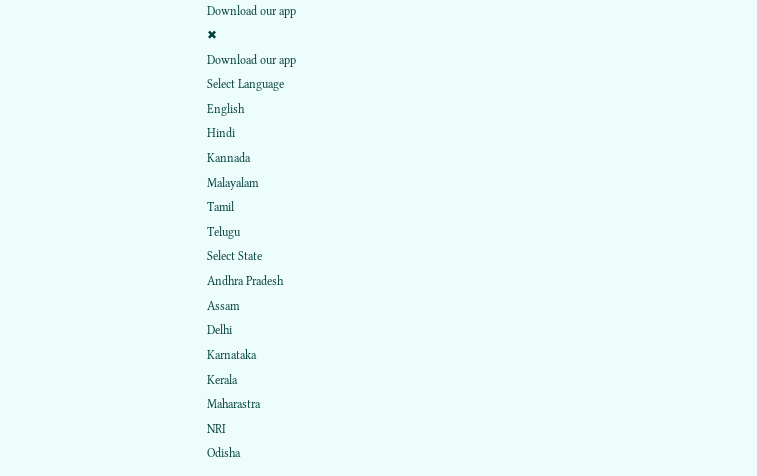Download our app
✖
Download our app
Select Language
English
Hindi
Kannada
Malayalam
Tamil
Telugu
Select State
Andhra Pradesh
Assam
Delhi
Karnataka
Kerala
Maharastra
NRI
Odisha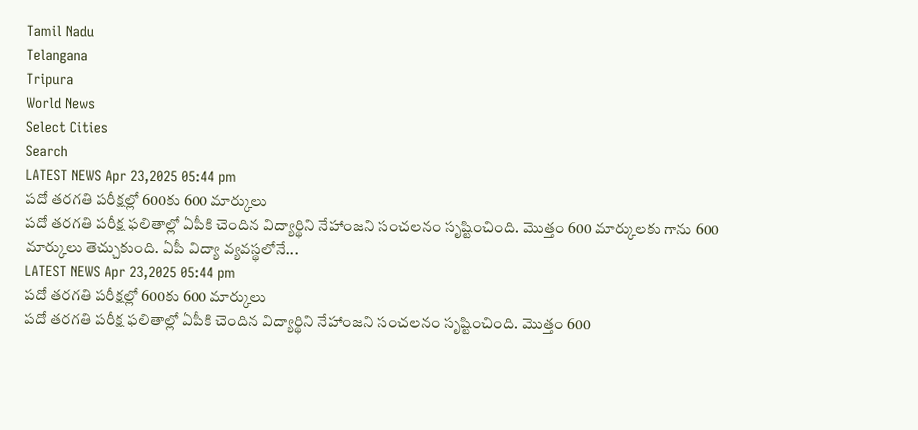Tamil Nadu
Telangana
Tripura
World News
Select Cities
Search
LATEST NEWS Apr 23,2025 05:44 pm
పదో తరగతి పరీక్షల్లో 600కు 600 మార్కులు
పదో తరగతి పరీక్ష ఫలితాల్లో ఏపీకి చెందిన విద్యార్థిని నేహాంజని సంచలనం సృష్టించింది. మొత్తం 600 మార్కులకు గాను 600 మార్కులు తెచ్చుకుంది. ఏపీ విద్యా వ్యవస్థలోనే...
LATEST NEWS Apr 23,2025 05:44 pm
పదో తరగతి పరీక్షల్లో 600కు 600 మార్కులు
పదో తరగతి పరీక్ష ఫలితాల్లో ఏపీకి చెందిన విద్యార్థిని నేహాంజని సంచలనం సృష్టించింది. మొత్తం 600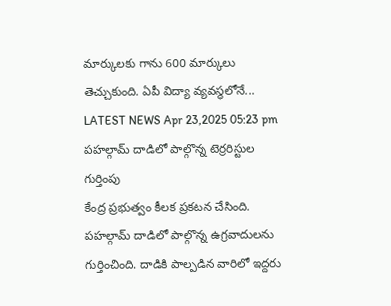మార్కులకు గాను 600 మార్కులు తెచ్చుకుంది. ఏపీ విద్యా వ్యవస్థలోనే...
LATEST NEWS Apr 23,2025 05:23 pm
పహల్గామ్ దాడిలో పాల్గొన్న టెర్రరిస్టుల గుర్తింపు
కేంద్ర ప్రభుత్వం కీలక ప్రకటన చేసింది. పహల్గామ్ దాడిలో పాల్గొన్న ఉగ్రవాదులను గుర్తించింది. దాడికి పాల్పడిన వారిలో ఇద్దరు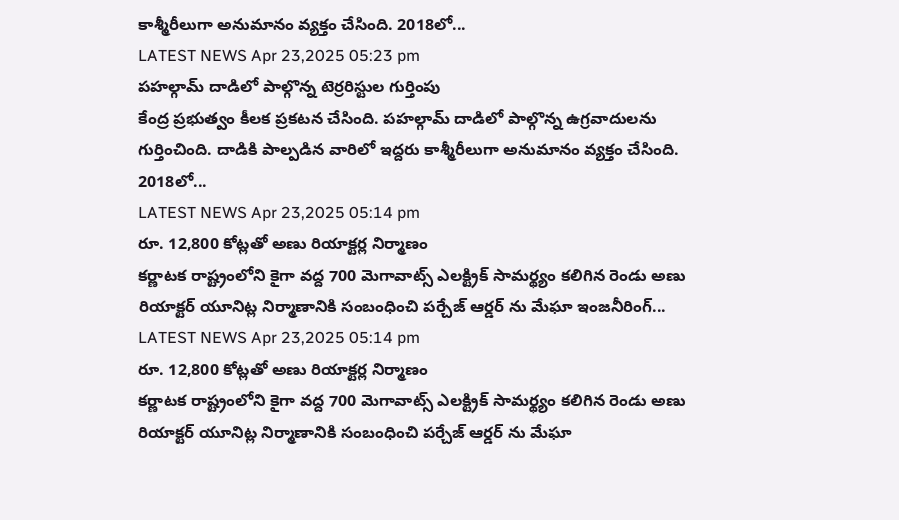కాశ్మీరీలుగా అనుమానం వ్యక్తం చేసింది. 2018లో...
LATEST NEWS Apr 23,2025 05:23 pm
పహల్గామ్ దాడిలో పాల్గొన్న టెర్రరిస్టుల గుర్తింపు
కేంద్ర ప్రభుత్వం కీలక ప్రకటన చేసింది. పహల్గామ్ దాడిలో పాల్గొన్న ఉగ్రవాదులను గుర్తించింది. దాడికి పాల్పడిన వారిలో ఇద్దరు కాశ్మీరీలుగా అనుమానం వ్యక్తం చేసింది. 2018లో...
LATEST NEWS Apr 23,2025 05:14 pm
రూ. 12,800 కోట్లతో అణు రియాక్టర్ల నిర్మాణం
కర్ణాటక రాష్ట్రంలోని కైగా వద్ద 700 మెగావాట్స్ ఎలక్ట్రిక్ సామర్థ్యం కలిగిన రెండు అణు రియాక్టర్ యూనిట్ల నిర్మాణానికి సంబంధించి పర్చేజ్ ఆర్డర్ ను మేఘా ఇంజనీరింగ్...
LATEST NEWS Apr 23,2025 05:14 pm
రూ. 12,800 కోట్లతో అణు రియాక్టర్ల నిర్మాణం
కర్ణాటక రాష్ట్రంలోని కైగా వద్ద 700 మెగావాట్స్ ఎలక్ట్రిక్ సామర్థ్యం కలిగిన రెండు అణు రియాక్టర్ యూనిట్ల నిర్మాణానికి సంబంధించి పర్చేజ్ ఆర్డర్ ను మేఘా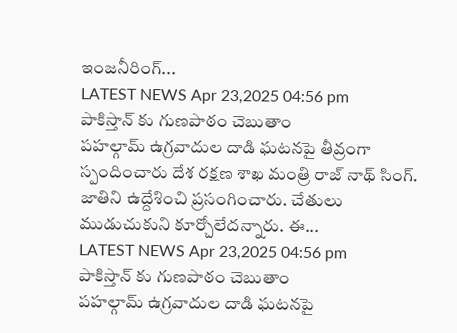ఇంజనీరింగ్...
LATEST NEWS Apr 23,2025 04:56 pm
పాకిస్తాన్ కు గుణపాఠం చెబుతాం
పహల్గామ్ ఉగ్రవాదుల దాడి ఘటనపై తీవ్రంగా స్పందించారు దేశ రక్షణ శాఖ మంత్రి రాజ్ నాథ్ సింగ్. జాతిని ఉద్దేశించి ప్రసంగించారు. చేతులు ముడుచుకుని కూర్చోలేదన్నారు. ఈ...
LATEST NEWS Apr 23,2025 04:56 pm
పాకిస్తాన్ కు గుణపాఠం చెబుతాం
పహల్గామ్ ఉగ్రవాదుల దాడి ఘటనపై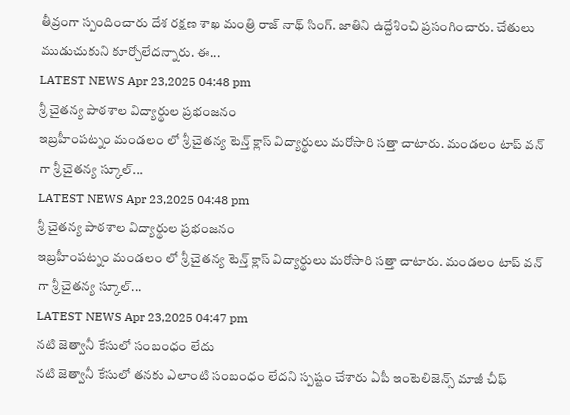తీవ్రంగా స్పందించారు దేశ రక్షణ శాఖ మంత్రి రాజ్ నాథ్ సింగ్. జాతిని ఉద్దేశించి ప్రసంగించారు. చేతులు ముడుచుకుని కూర్చోలేదన్నారు. ఈ...
LATEST NEWS Apr 23,2025 04:48 pm
శ్రీ చైతన్య పాఠశాల విద్యార్థుల ప్రభంజనం
ఇబ్రహీంపట్నం మండలం లో శ్రీ చైతన్య టెన్త్ క్లాస్ విద్యార్థులు మరోసారి సత్తా చాటారు. మండలం టాప్ వన్ గా శ్రీ చైతన్య స్కూల్...
LATEST NEWS Apr 23,2025 04:48 pm
శ్రీ చైతన్య పాఠశాల విద్యార్థుల ప్రభంజనం
ఇబ్రహీంపట్నం మండలం లో శ్రీ చైతన్య టెన్త్ క్లాస్ విద్యార్థులు మరోసారి సత్తా చాటారు. మండలం టాప్ వన్ గా శ్రీ చైతన్య స్కూల్...
LATEST NEWS Apr 23,2025 04:47 pm
నటి జెత్వానీ కేసులో సంబంధం లేదు
నటి జెత్వానీ కేసులో తనకు ఎలాంటి సంబంధం లేదని స్పష్టం చేశారు ఏపీ ఇంటెలిజెన్స్ మాజీ చీఫ్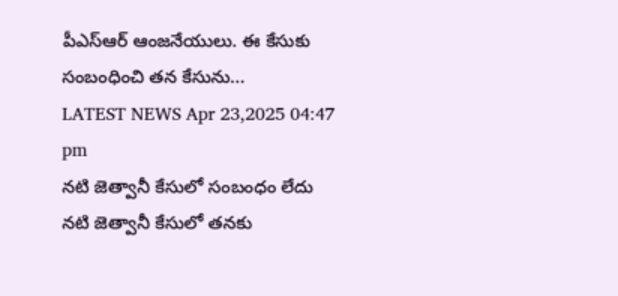పీఎస్ఆర్ ఆంజనేయులు. ఈ కేసుకు సంబంధించి తన కేసును...
LATEST NEWS Apr 23,2025 04:47 pm
నటి జెత్వానీ కేసులో సంబంధం లేదు
నటి జెత్వానీ కేసులో తనకు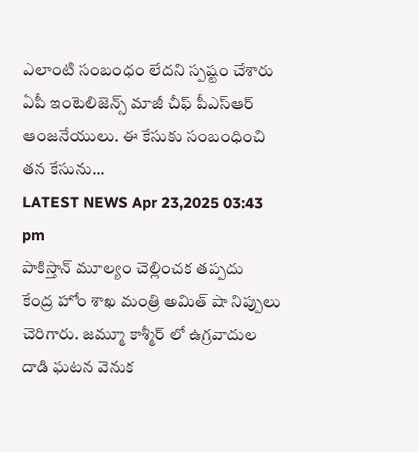ఎలాంటి సంబంధం లేదని స్పష్టం చేశారు ఏపీ ఇంటెలిజెన్స్ మాజీ చీఫ్ పీఎస్ఆర్ ఆంజనేయులు. ఈ కేసుకు సంబంధించి తన కేసును...
LATEST NEWS Apr 23,2025 03:43 pm
పాకిస్తాన్ మూల్యం చెల్లించక తప్పదు
కేంద్ర హోం శాఖ మంత్రి అమిత్ షా నిప్పులు చెరిగారు. జమ్మూ కాశ్మీర్ లో ఉగ్రవాదుల దాడి ఘటన వెనుక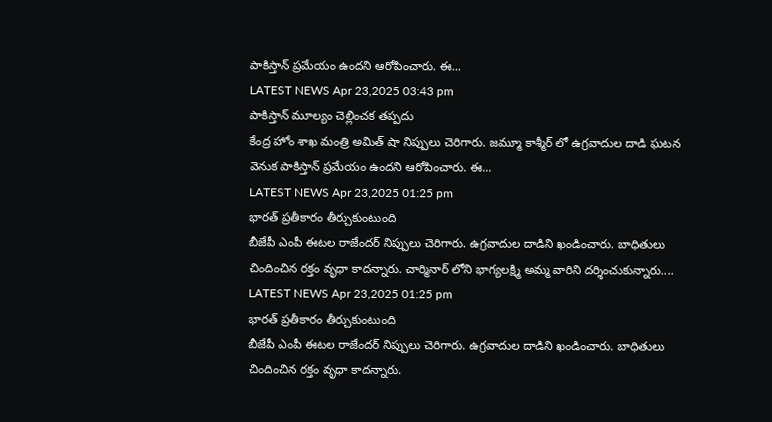పాకిస్తాన్ ప్రమేయం ఉందని ఆరోపించారు. ఈ...
LATEST NEWS Apr 23,2025 03:43 pm
పాకిస్తాన్ మూల్యం చెల్లించక తప్పదు
కేంద్ర హోం శాఖ మంత్రి అమిత్ షా నిప్పులు చెరిగారు. జమ్మూ కాశ్మీర్ లో ఉగ్రవాదుల దాడి ఘటన వెనుక పాకిస్తాన్ ప్రమేయం ఉందని ఆరోపించారు. ఈ...
LATEST NEWS Apr 23,2025 01:25 pm
భారత్ ప్రతీకారం తీర్చుకుంటుంది
బీజేపీ ఎంపీ ఈటల రాజేందర్ నిప్పులు చెరిగారు. ఉగ్రవాదుల దాడిని ఖండించారు. బాధితులు చిందించిన రక్తం వృధా కాదన్నారు. చార్మినార్ లోని భాగ్యలక్ష్మి అమ్మ వారిని దర్శించుకున్నారు....
LATEST NEWS Apr 23,2025 01:25 pm
భారత్ ప్రతీకారం తీర్చుకుంటుంది
బీజేపీ ఎంపీ ఈటల రాజేందర్ నిప్పులు చెరిగారు. ఉగ్రవాదుల దాడిని ఖండించారు. బాధితులు చిందించిన రక్తం వృధా కాదన్నారు.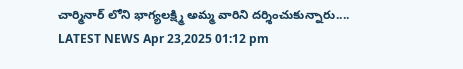చార్మినార్ లోని భాగ్యలక్ష్మి అమ్మ వారిని దర్శించుకున్నారు....
LATEST NEWS Apr 23,2025 01:12 pm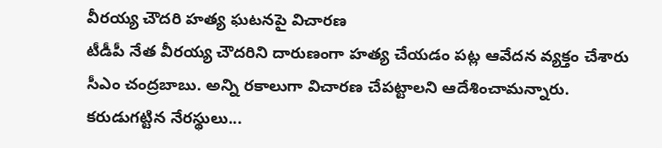వీరయ్య చౌదరి హత్య ఘటనపై విచారణ
టీడీపీ నేత వీరయ్య చౌదరిని దారుణంగా హత్య చేయడం పట్ల ఆవేదన వ్యక్తం చేశారు సీఎం చంద్రబాబు. అన్ని రకాలుగా విచారణ చేపట్టాలని ఆదేశించామన్నారు. కరుడుగట్టిన నేరస్థులు...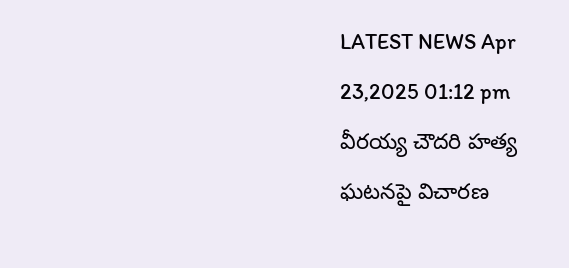LATEST NEWS Apr 23,2025 01:12 pm
వీరయ్య చౌదరి హత్య ఘటనపై విచారణ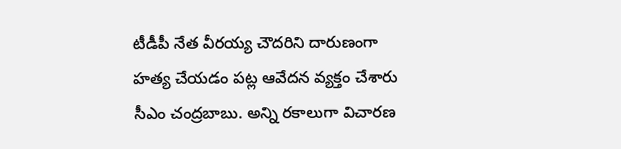టీడీపీ నేత వీరయ్య చౌదరిని దారుణంగా హత్య చేయడం పట్ల ఆవేదన వ్యక్తం చేశారు సీఎం చంద్రబాబు. అన్ని రకాలుగా విచారణ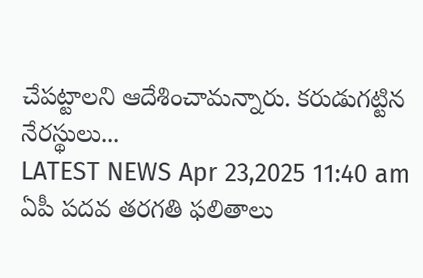చేపట్టాలని ఆదేశించామన్నారు. కరుడుగట్టిన నేరస్థులు...
LATEST NEWS Apr 23,2025 11:40 am
ఏపీ పదవ తరగతి ఫలితాలు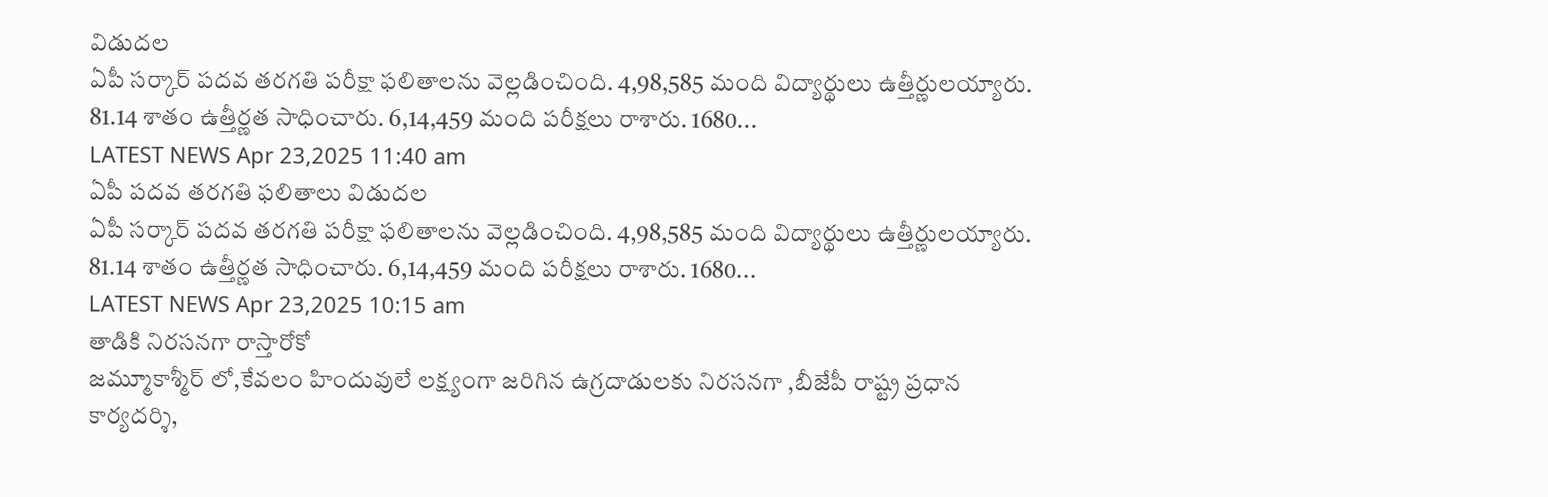విడుదల
ఏపీ సర్కార్ పదవ తరగతి పరీక్షా ఫలితాలను వెల్లడించింది. 4,98,585 మంది విద్యార్థులు ఉత్తీర్ణులయ్యారు. 81.14 శాతం ఉత్తీర్ణత సాధించారు. 6,14,459 మంది పరీక్షలు రాశారు. 1680...
LATEST NEWS Apr 23,2025 11:40 am
ఏపీ పదవ తరగతి ఫలితాలు విడుదల
ఏపీ సర్కార్ పదవ తరగతి పరీక్షా ఫలితాలను వెల్లడించింది. 4,98,585 మంది విద్యార్థులు ఉత్తీర్ణులయ్యారు. 81.14 శాతం ఉత్తీర్ణత సాధించారు. 6,14,459 మంది పరీక్షలు రాశారు. 1680...
LATEST NEWS Apr 23,2025 10:15 am
తాడికి నిరసనగా రాస్తారోకో
జమ్మూకాశ్మీర్ లో,కేవలం హిందువులే లక్ష్యంగా జరిగిన ఉగ్రదాడులకు నిరసనగా ,బీజేపీ రాష్ట్ర ప్రధాన కార్యదర్శి,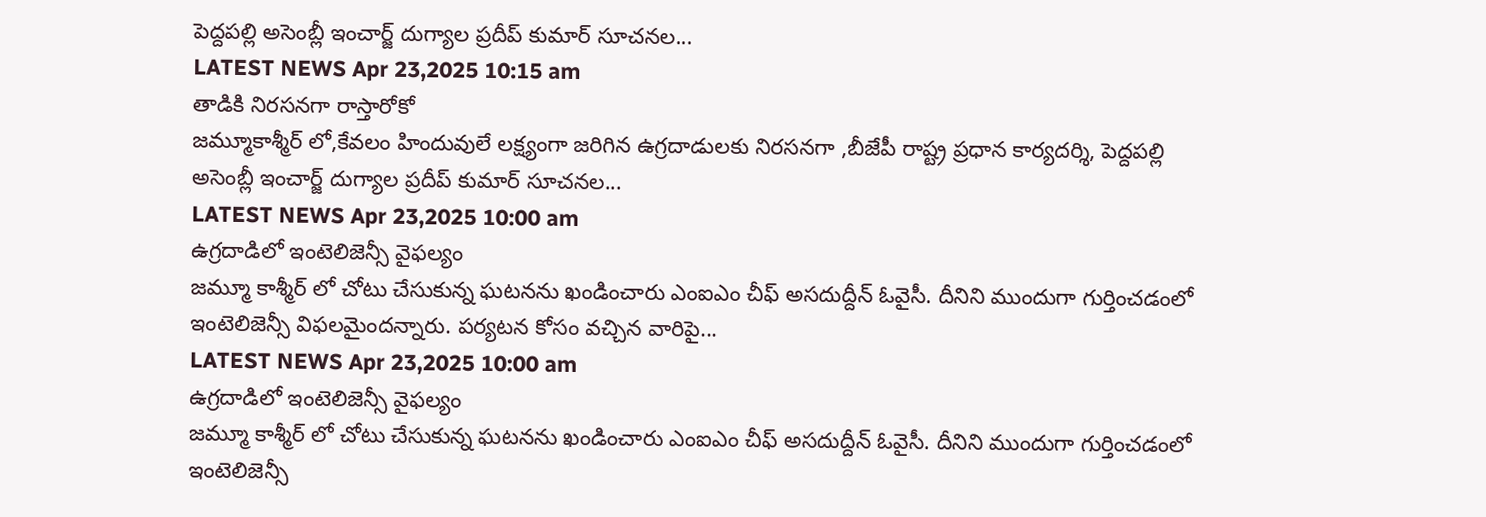పెద్దపల్లి అసెంబ్లీ ఇంచార్జ్ దుగ్యాల ప్రదీప్ కుమార్ సూచనల...
LATEST NEWS Apr 23,2025 10:15 am
తాడికి నిరసనగా రాస్తారోకో
జమ్మూకాశ్మీర్ లో,కేవలం హిందువులే లక్ష్యంగా జరిగిన ఉగ్రదాడులకు నిరసనగా ,బీజేపీ రాష్ట్ర ప్రధాన కార్యదర్శి, పెద్దపల్లి అసెంబ్లీ ఇంచార్జ్ దుగ్యాల ప్రదీప్ కుమార్ సూచనల...
LATEST NEWS Apr 23,2025 10:00 am
ఉగ్రదాడిలో ఇంటెలిజెన్సీ వైఫల్యం
జమ్మూ కాశ్మీర్ లో చోటు చేసుకున్న ఘటనను ఖండించారు ఎంఐఎం చీఫ్ అసదుద్దీన్ ఓవైసీ. దీనిని ముందుగా గుర్తించడంలో ఇంటెలిజెన్సీ విఫలమైందన్నారు. పర్యటన కోసం వచ్చిన వారిపై...
LATEST NEWS Apr 23,2025 10:00 am
ఉగ్రదాడిలో ఇంటెలిజెన్సీ వైఫల్యం
జమ్మూ కాశ్మీర్ లో చోటు చేసుకున్న ఘటనను ఖండించారు ఎంఐఎం చీఫ్ అసదుద్దీన్ ఓవైసీ. దీనిని ముందుగా గుర్తించడంలో ఇంటెలిజెన్సీ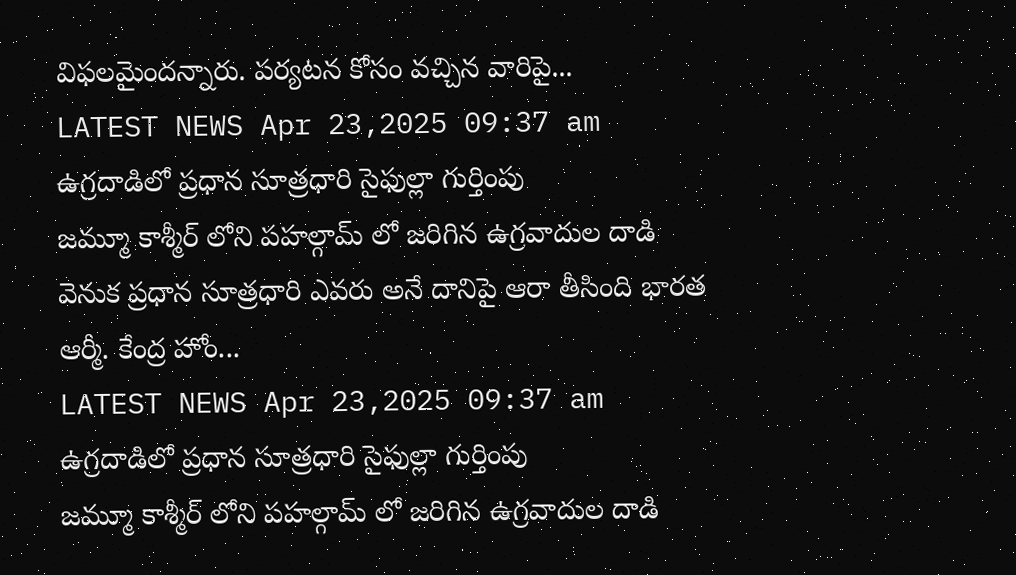విఫలమైందన్నారు. పర్యటన కోసం వచ్చిన వారిపై...
LATEST NEWS Apr 23,2025 09:37 am
ఉగ్రదాడిలో ప్రధాన సూత్రధారి సైఫుల్లా గుర్తింపు
జమ్మూ కాశ్మీర్ లోని పహల్గామ్ లో జరిగిన ఉగ్రవాదుల దాడి వెనుక ప్రధాన సూత్రధారి ఎవరు అనే దానిపై ఆరా తీసింది భారత ఆర్మీ. కేంద్ర హోం...
LATEST NEWS Apr 23,2025 09:37 am
ఉగ్రదాడిలో ప్రధాన సూత్రధారి సైఫుల్లా గుర్తింపు
జమ్మూ కాశ్మీర్ లోని పహల్గామ్ లో జరిగిన ఉగ్రవాదుల దాడి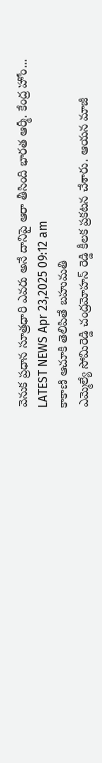వెనుక ప్రధాన సూత్రధారి ఎవరు అనే దానిపై ఆరా తీసింది భారత ఆర్మీ. కేంద్ర హోం...
LATEST NEWS Apr 23,2025 09:12 am
కాకాణి ఆచూకి తెలిపితే బహుమతి
ఎమ్మెల్యే సోమిరెడ్డి చంద్రమోహన్ రెడ్డి కీలక ప్రకటన చేశారు. ఆయన మాజీ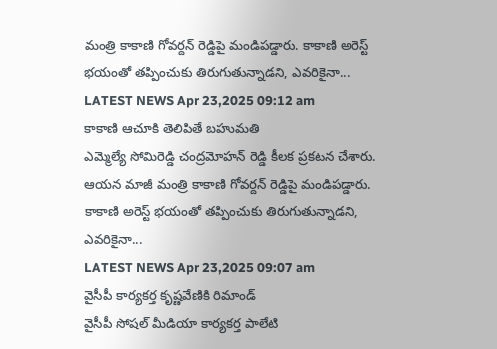మంత్రి కాకాణి గోవర్దన్ రెడ్డిపై మండిపడ్డారు. కాకాణి అరెస్ట్ భయంతో తప్పించుకు తిరుగుతున్నాడని, ఎవరికైనా...
LATEST NEWS Apr 23,2025 09:12 am
కాకాణి ఆచూకి తెలిపితే బహుమతి
ఎమ్మెల్యే సోమిరెడ్డి చంద్రమోహన్ రెడ్డి కీలక ప్రకటన చేశారు. ఆయన మాజీ మంత్రి కాకాణి గోవర్దన్ రెడ్డిపై మండిపడ్డారు. కాకాణి అరెస్ట్ భయంతో తప్పించుకు తిరుగుతున్నాడని, ఎవరికైనా...
LATEST NEWS Apr 23,2025 09:07 am
వైసీపీ కార్యకర్త కృష్ణవేణికి రిమాండ్
వైసీపీ సోషల్ మీడియా కార్యకర్త పాలేటి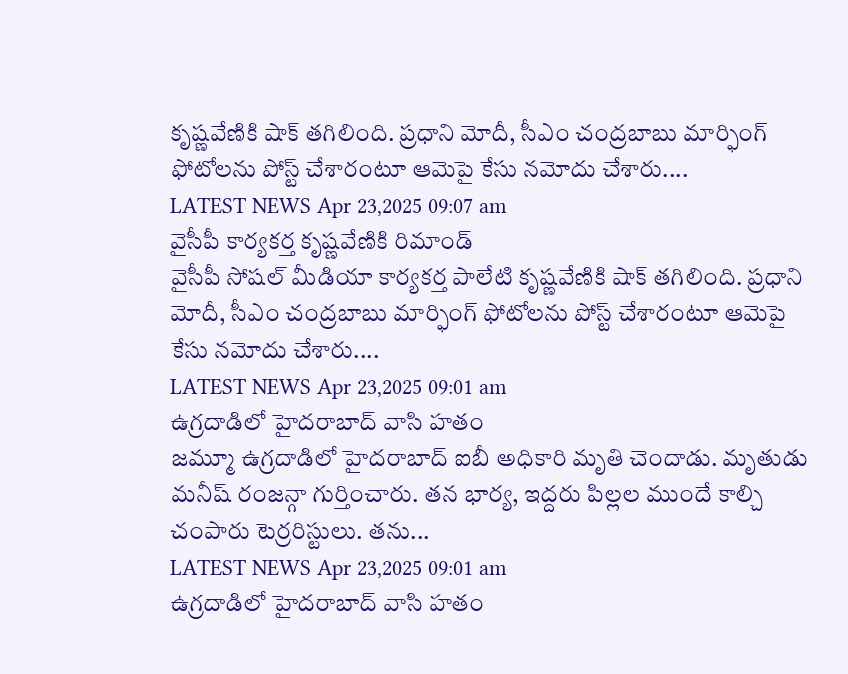కృష్ణవేణికి షాక్ తగిలింది. ప్రధాని మోదీ, సీఎం చంద్రబాబు మార్ఫింగ్ ఫోటోలను పోస్ట్ చేశారంటూ ఆమెపై కేసు నమోదు చేశారు....
LATEST NEWS Apr 23,2025 09:07 am
వైసీపీ కార్యకర్త కృష్ణవేణికి రిమాండ్
వైసీపీ సోషల్ మీడియా కార్యకర్త పాలేటి కృష్ణవేణికి షాక్ తగిలింది. ప్రధాని మోదీ, సీఎం చంద్రబాబు మార్ఫింగ్ ఫోటోలను పోస్ట్ చేశారంటూ ఆమెపై కేసు నమోదు చేశారు....
LATEST NEWS Apr 23,2025 09:01 am
ఉగ్రదాడిలో హైదరాబాద్ వాసి హతం
జమ్మూ ఉగ్రదాడిలో హైదరాబాద్ ఐబీ అధికారి మృతి చెందాడు. మృతుడు మనీష్ రంజన్గా గుర్తించారు. తన భార్య, ఇద్దరు పిల్లల ముందే కాల్చి చంపారు టెర్రరిస్టులు. తను...
LATEST NEWS Apr 23,2025 09:01 am
ఉగ్రదాడిలో హైదరాబాద్ వాసి హతం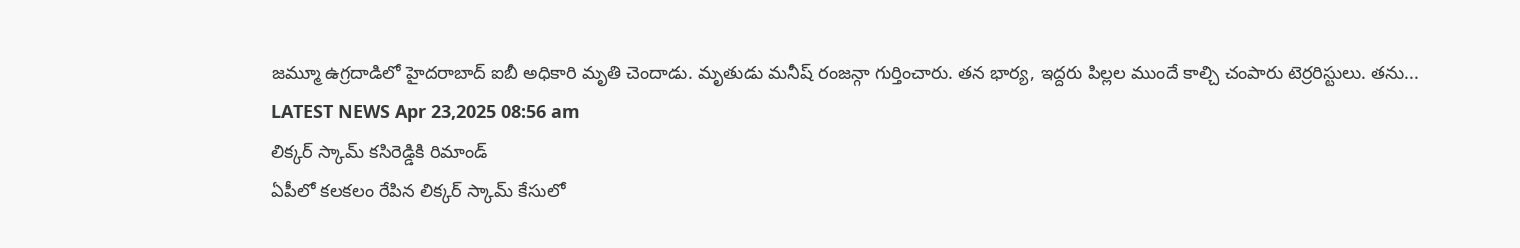జమ్మూ ఉగ్రదాడిలో హైదరాబాద్ ఐబీ అధికారి మృతి చెందాడు. మృతుడు మనీష్ రంజన్గా గుర్తించారు. తన భార్య, ఇద్దరు పిల్లల ముందే కాల్చి చంపారు టెర్రరిస్టులు. తను...
LATEST NEWS Apr 23,2025 08:56 am
లిక్కర్ స్కామ్ కసిరెడ్డికి రిమాండ్
ఏపీలో కలకలం రేపిన లిక్కర్ స్కామ్ కేసులో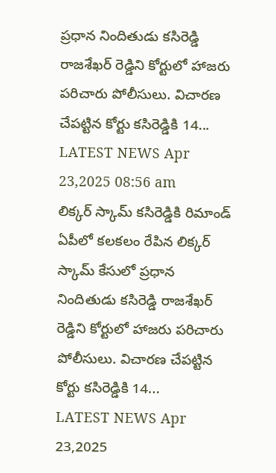ప్రధాన నిందితుడు కసిరెడ్డి రాజశేఖర్ రెడ్డిని కోర్టులో హాజరు పరిచారు పోలీసులు. విచారణ చేపట్టిన కోర్టు కసిరెడ్డికి 14...
LATEST NEWS Apr 23,2025 08:56 am
లిక్కర్ స్కామ్ కసిరెడ్డికి రిమాండ్
ఏపీలో కలకలం రేపిన లిక్కర్ స్కామ్ కేసులో ప్రధాన నిందితుడు కసిరెడ్డి రాజశేఖర్ రెడ్డిని కోర్టులో హాజరు పరిచారు పోలీసులు. విచారణ చేపట్టిన కోర్టు కసిరెడ్డికి 14...
LATEST NEWS Apr 23,2025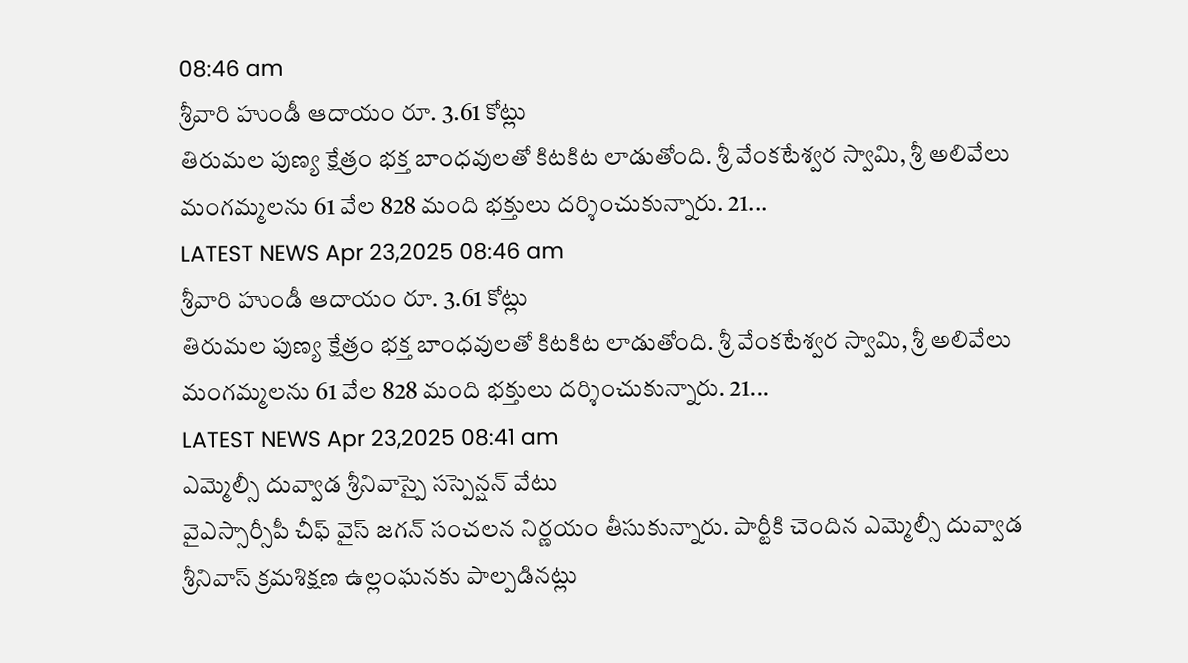08:46 am
శ్రీవారి హుండీ ఆదాయం రూ. 3.61 కోట్లు
తిరుమల పుణ్య క్షేత్రం భక్త బాంధవులతో కిటకిట లాడుతోంది. శ్రీ వేంకటేశ్వర స్వామి, శ్రీ అలివేలు మంగమ్మలను 61 వేల 828 మంది భక్తులు దర్శించుకున్నారు. 21...
LATEST NEWS Apr 23,2025 08:46 am
శ్రీవారి హుండీ ఆదాయం రూ. 3.61 కోట్లు
తిరుమల పుణ్య క్షేత్రం భక్త బాంధవులతో కిటకిట లాడుతోంది. శ్రీ వేంకటేశ్వర స్వామి, శ్రీ అలివేలు మంగమ్మలను 61 వేల 828 మంది భక్తులు దర్శించుకున్నారు. 21...
LATEST NEWS Apr 23,2025 08:41 am
ఎమ్మెల్సీ దువ్వాడ శ్రీనివాస్పై సస్పెన్షన్ వేటు
వైఎస్సార్సీపీ చీఫ్ వైస్ జగన్ సంచలన నిర్ణయం తీసుకున్నారు. పార్టీకి చెందిన ఎమ్మెల్సీ దువ్వాడ శ్రీనివాస్ క్రమశిక్షణ ఉల్లంఘనకు పాల్పడినట్లు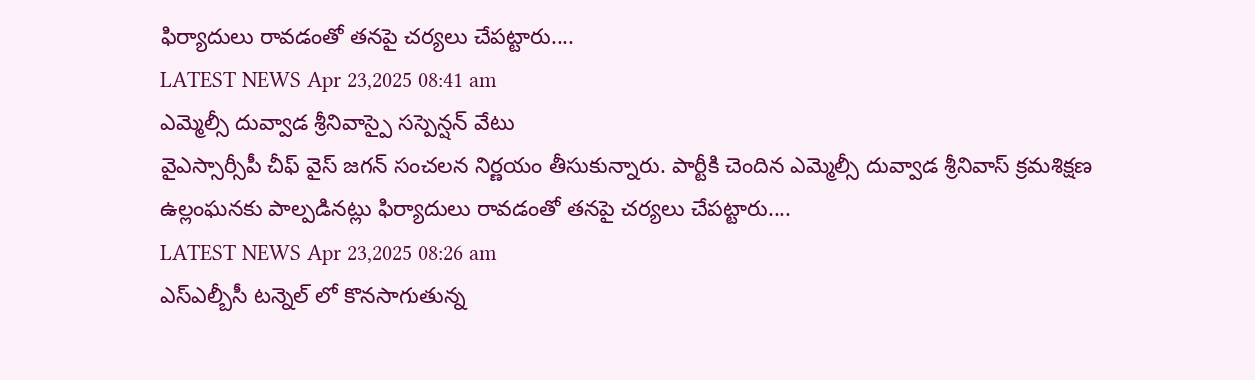ఫిర్యాదులు రావడంతో తనపై చర్యలు చేపట్టారు....
LATEST NEWS Apr 23,2025 08:41 am
ఎమ్మెల్సీ దువ్వాడ శ్రీనివాస్పై సస్పెన్షన్ వేటు
వైఎస్సార్సీపీ చీఫ్ వైస్ జగన్ సంచలన నిర్ణయం తీసుకున్నారు. పార్టీకి చెందిన ఎమ్మెల్సీ దువ్వాడ శ్రీనివాస్ క్రమశిక్షణ ఉల్లంఘనకు పాల్పడినట్లు ఫిర్యాదులు రావడంతో తనపై చర్యలు చేపట్టారు....
LATEST NEWS Apr 23,2025 08:26 am
ఎస్ఎల్బీసీ టన్నెల్ లో కొనసాగుతున్న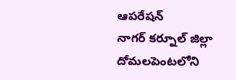ఆపరేషన్
నాగర్ కర్నూల్ జిల్లా దోమలపెంటలోని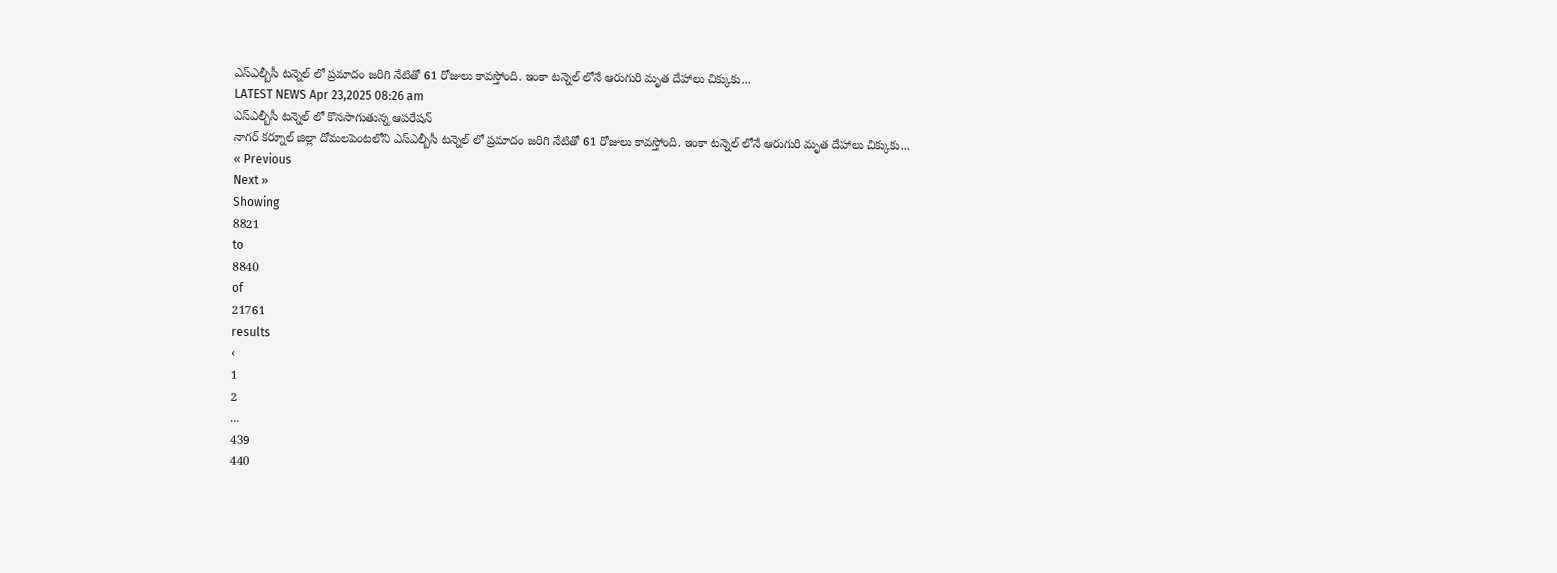ఎస్ఎల్బీసీ టన్నెల్ లో ప్రమాదం జరిగి నేటితో 61 రోజులు కావస్తోంది. ఇంకా టన్నెల్ లోనే ఆరుగురి మృత దేహాలు చిక్కుకు...
LATEST NEWS Apr 23,2025 08:26 am
ఎస్ఎల్బీసీ టన్నెల్ లో కొనసాగుతున్న ఆపరేషన్
నాగర్ కర్నూల్ జిల్లా దోమలపెంటలోని ఎస్ఎల్బీసీ టన్నెల్ లో ప్రమాదం జరిగి నేటితో 61 రోజులు కావస్తోంది. ఇంకా టన్నెల్ లోనే ఆరుగురి మృత దేహాలు చిక్కుకు...
« Previous
Next »
Showing
8821
to
8840
of
21761
results
‹
1
2
...
439
440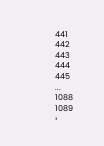441
442
443
444
445
...
1088
1089
›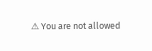⚠ You are not allowed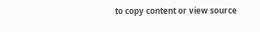to copy content or view source